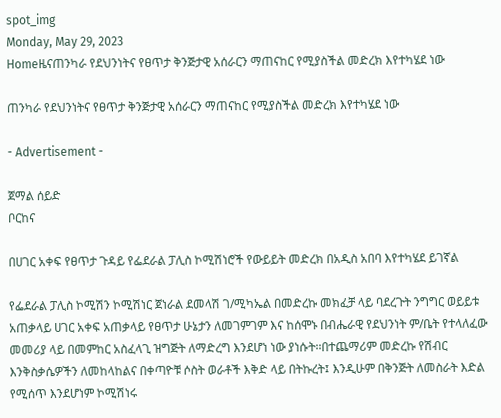spot_img
Monday, May 29, 2023
Homeዜናጠንካራ የደህንነትና የፀጥታ ቅንጅታዊ አሰራርን ማጠናከር የሚያስችል መድረክ እየተካሄደ ነው

ጠንካራ የደህንነትና የፀጥታ ቅንጅታዊ አሰራርን ማጠናከር የሚያስችል መድረክ እየተካሄደ ነው

- Advertisement -

ጀማል ሰይድ
ቦርከና

በሀገር አቀፍ የፀጥታ ጉዳይ የፌደራል ፓሊስ ኮሚሽነሮች የውይይት መድረክ በአዲስ አበባ እየተካሄደ ይገኛል

የፌደራል ፓሊስ ኮሚሽን ኮሚሽነር ጀነራል ደመላሽ ገ/ሚካኤል በመድረኩ መክፈቻ ላይ ባደረጉት ንግግር ወይይቱ አጠቃላይ ሀገር አቀፍ አጠቃላይ የፀጥታ ሁኔታን ለመገምገም እና ከሰሞኑ በብሔራዊ የደህንነት ም/ቤት የተላለፈው መመሪያ ላይ በመምከር አስፈላጊ ዝግጅት ለማድረግ እንደሆነ ነው ያነሱት፡፡በተጨማሪም መድረኩ የሽብር እንቅስቃሴዎችን ለመከላከልና በቀጣዮቹ ሶስት ወራቶች እቅድ ላይ በትኩረት፤ እንዲሁም በቅንጅት ለመስራት እድል የሚሰጥ እንደሆነም ኮሚሽነሩ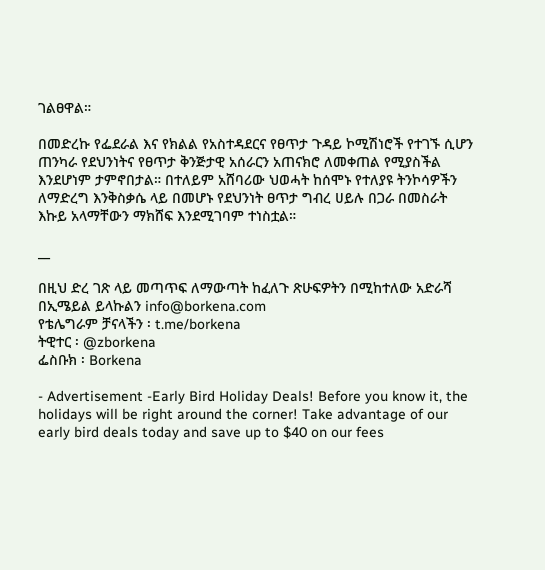ገልፀዋል።

በመድረኩ የፌደራል እና የክልል የአስተዳደርና የፀጥታ ጉዳይ ኮሚሽነሮች የተገኙ ሲሆን ጠንካራ የደህንነትና የፀጥታ ቅንጅታዊ አሰራርን አጠናክሮ ለመቀጠል የሚያስችል እንደሆነም ታምኖበታል። በተለይም አሸባሪው ህወሓት ከሰሞኑ የተለያዩ ትንኮሳዎችን ለማድረግ እንቅስቃሴ ላይ በመሆኑ የደህንነት ፀጥታ ግብረ ሀይሉ በጋራ በመስራት እኩይ አላማቸውን ማክሸፍ እንደሚገባም ተነስቷል።

__

በዚህ ድረ ገጽ ላይ መጣጥፍ ለማውጣት ከፈለጉ ጽሁፍዎትን በሚከተለው አድራሻ በኢሜይል ይላኩልን info@borkena.com
የቴሌግራም ቻናላችን ፡ t.me/borkena
ትዊተር ፡ @zborkena
ፌስቡክ ፡ Borkena

- Advertisement -Early Bird Holiday Deals! Before you know it, the holidays will be right around the corner! Take advantage of our early bird deals today and save up to $40 on our fees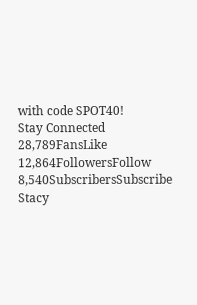with code SPOT40!
Stay Connected
28,789FansLike
12,864FollowersFollow
8,540SubscribersSubscribe
Stacy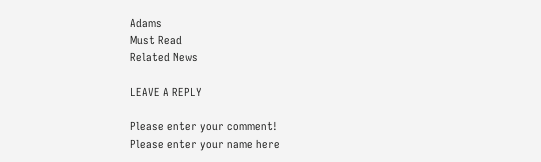Adams
Must Read
Related News

LEAVE A REPLY

Please enter your comment!
Please enter your name here